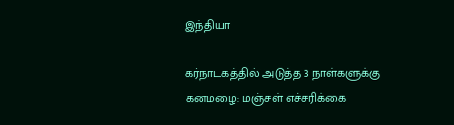இந்தியா

கர்நாடகத்தில் அடுத்த 3 நாள்களுக்கு கனமழை: மஞ்சள் எச்சரிக்கை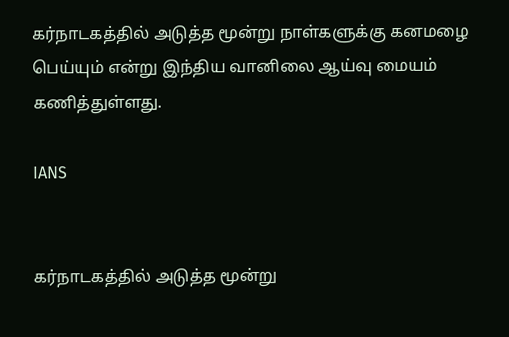கர்நாடகத்தில் அடுத்த மூன்று நாள்களுக்கு கனமழை பெய்யும் என்று இந்திய வானிலை ஆய்வு மையம் கணித்துள்ளது.

IANS


கர்நாடகத்தில் அடுத்த மூன்று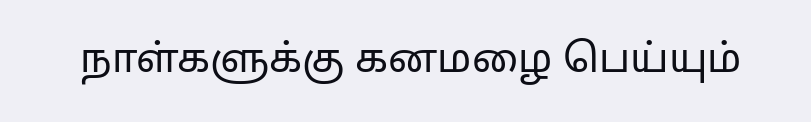நாள்களுக்கு கனமழை பெய்யும்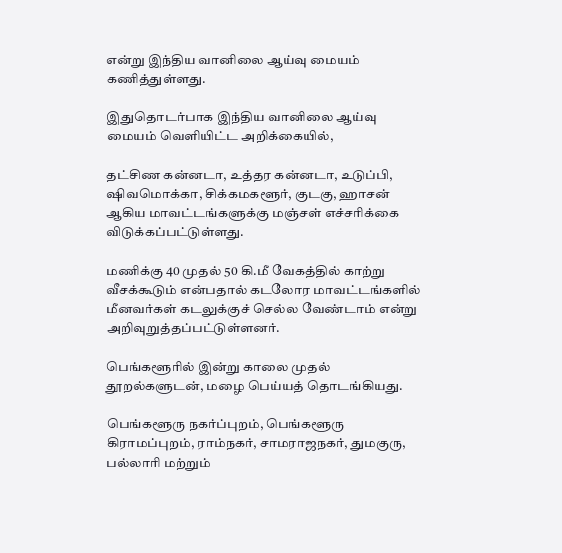என்று இந்திய வானிலை ஆய்வு மையம் கணித்துள்ளது.

இதுதொடர்பாக இந்திய வானிலை ஆய்வு மையம் வெளியிட்ட அறிக்கையில்,

தட்சிண கன்னடா, உத்தர கன்னடா, உடுப்பி, ஷிவமொக்கா, சிக்கமகளூர், குடகு, ஹாசன் ஆகிய மாவட்டங்களுக்கு மஞ்சள் எச்சரிக்கை விடுக்கப்பட்டுள்ளது.

மணிக்கு 40 முதல் 50 கி.மீ வேகத்தில் காற்று வீசக்கூடும் என்பதால் கடலோர மாவட்டங்களில் மீனவர்கள் கடலுக்குச் செல்ல வேண்டாம் என்று அறிவுறுத்தப்பட்டுள்ளனர்.

பெங்களூரில் இன்று காலை முதல் தூறல்களுடன், மழை பெய்யத் தொடங்கியது.

பெங்களூரு நகர்ப்புறம், பெங்களூரு கிராமப்புறம், ராம்நகர், சாமராஜநகர், துமகுரு, பல்லாரி மற்றும்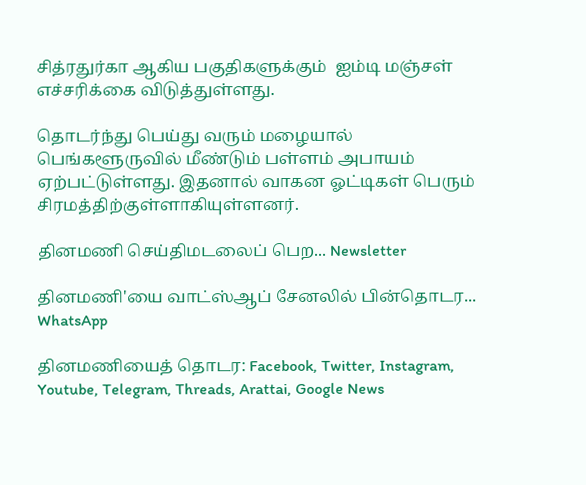சித்ரதுர்கா ஆகிய பகுதிகளுக்கும்  ஐம்டி மஞ்சள் எச்சரிக்கை விடுத்துள்ளது.

தொடர்ந்து பெய்து வரும் மழையால் பெங்களூருவில் மீண்டும் பள்ளம் அபாயம் ஏற்பட்டுள்ளது. இதனால் வாகன ஓட்டிகள் பெரும் சிரமத்திற்குள்ளாகியுள்ளனர்.

தினமணி செய்திமடலைப் பெற... Newsletter

தினமணி'யை வாட்ஸ்ஆப் சேனலில் பின்தொடர... WhatsApp

தினமணியைத் தொடர: Facebook, Twitter, Instagram, Youtube, Telegram, Threads, Arattai, Google News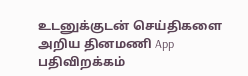உடனுக்குடன் செய்திகளை அறிய தினமணி App பதிவிறக்கம்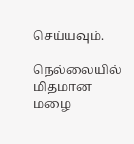செய்யவும்.

நெல்லையில் மிதமான மழை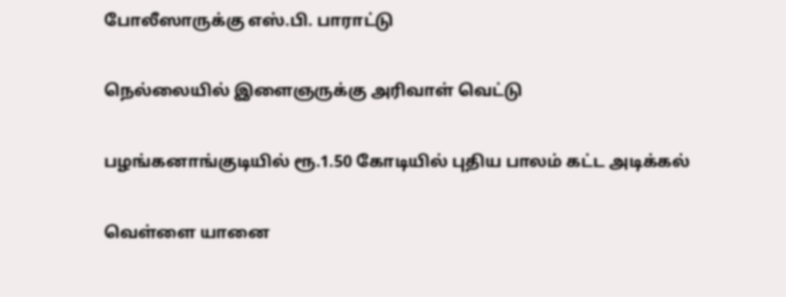போலீஸாருக்கு எஸ்.பி. பாராட்டு

நெல்லையில் இளைஞருக்கு அரிவாள் வெட்டு

பழங்கனாங்குடியில் ரூ.1.50 கோடியில் புதிய பாலம் கட்ட அடிக்கல்

வெள்ளை யானை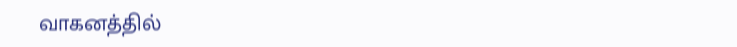வாகனத்தில்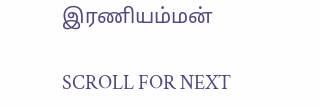இரணியம்மன்

SCROLL FOR NEXT